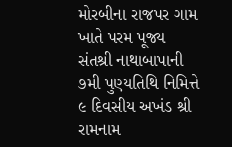મોરબીના રાજપર ગામ ખાતે પરમ પૂજ્ય સંતશ્રી નાથાબાપાની ૭મી પુણ્યતિથિ નિમિત્તે ૯ દિવસીય અખંડ શ્રી રામનામ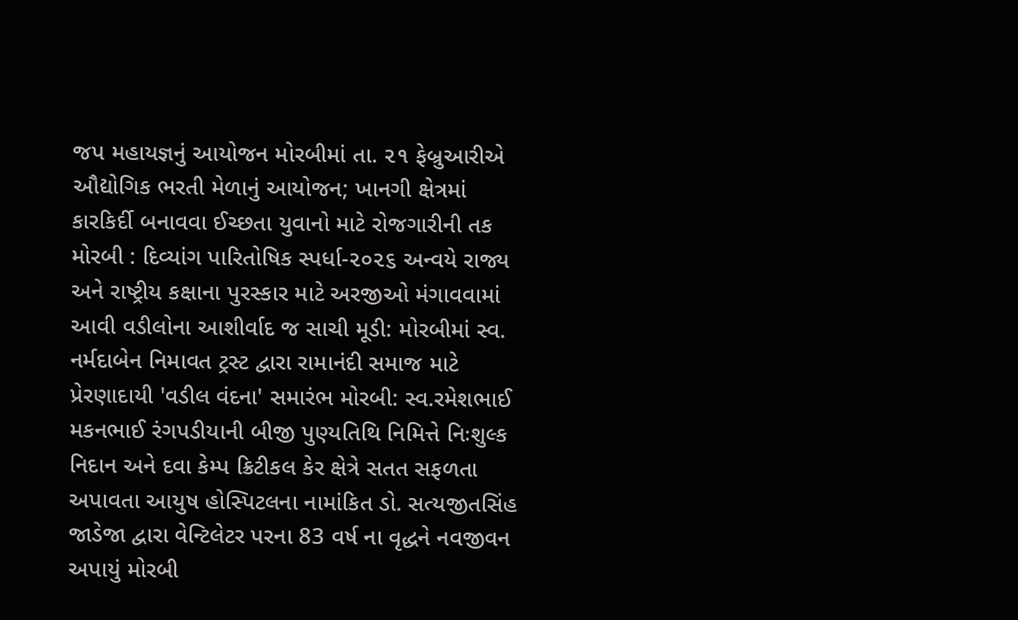જપ મહાયજ્ઞનું આયોજન મોરબીમાં તા. ૨૧ ફેબ્રુઆરીએ ઔદ્યોગિક ભરતી મેળાનું આયોજન; ખાનગી ક્ષેત્રમાં કારકિર્દી બનાવવા ઈચ્છતા યુવાનો માટે રોજગારીની તક મોરબી : દિવ્યાંગ પારિતોષિક સ્પર્ધા-૨૦૨૬ અન્વયે રાજ્ય અને રાષ્ટ્રીય કક્ષાના પુરસ્કાર માટે અરજીઓ મંગાવવામાં આવી વડીલોના આશીર્વાદ જ સાચી મૂડી: મોરબીમાં સ્વ. નર્મદાબેન નિમાવત ટ્રસ્ટ દ્વારા રામાનંદી સમાજ માટે પ્રેરણાદાયી 'વડીલ વંદના' સમારંભ મોરબી: સ્વ.રમેશભાઈ મકનભાઈ રંગપડીયાની બીજી પુણ્યતિથિ નિમિત્તે નિઃશુલ્ક નિદાન અને દવા કેમ્પ ક્રિટીકલ કેર ક્ષેત્રે સતત સફળતા અપાવતા આયુષ હોસ્પિટલના નામાંકિત ડો. સત્યજીતસિંહ જાડેજા દ્વારા વેન્ટિલેટર પરના 83 વર્ષ ના વૃદ્ધને નવજીવન અપાયું મોરબી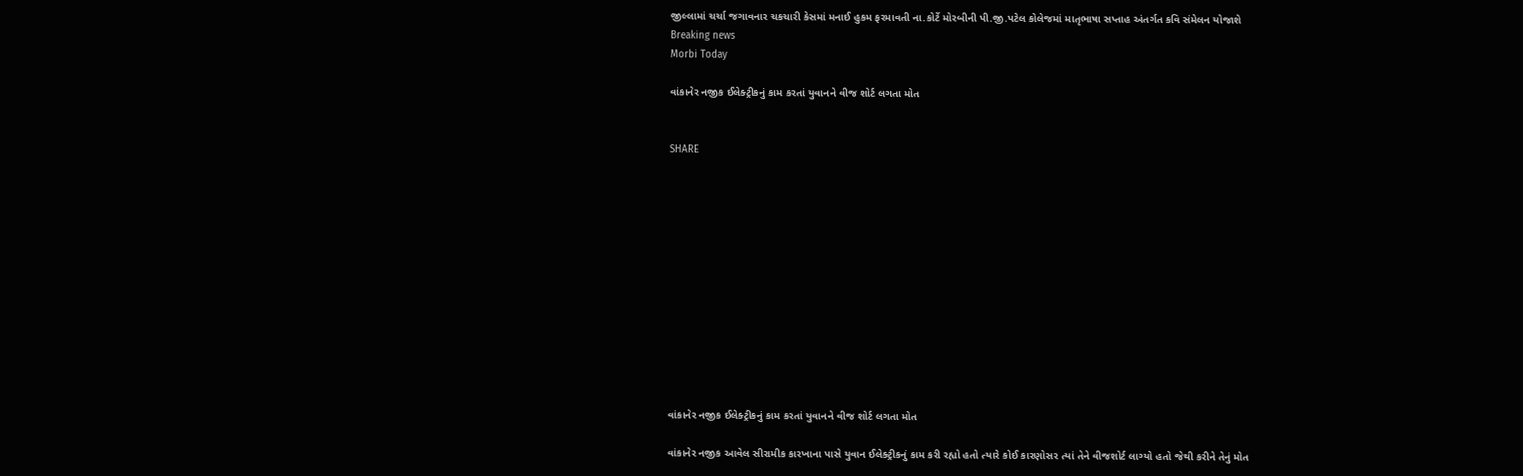જીલ્લામાં ચર્ચા જગાવનાર ચકચારી કેસમાં મનાઈ હુકમ ફરમાવતી ના.કોર્ટે મોરબીની પી.જી.પટેલ કોલેજમાં માતૃભાષા સપ્તાહ અંતર્ગત કવિ સંમેલન યોજાશે
Breaking news
Morbi Today

વાંકાનેર નજીક ઈલેક્ટ્રીકનું કામ કરતાં યુવાનને વીજ શોર્ટ લગતા મોત


SHARE













વાંકાનેર નજીક ઈલેક્ટ્રીકનું કામ કરતાં યુવાનને વીજ શોર્ટ લગતા મોત

વાંકાનેર નજીક આવેલ સીરામીક કારખાના પાસે યુવાન ઈલેક્ટ્રીકનું કામ કરી રહ્યો હતો ત્યારે કોઈ કારણોસર ત્યાં તેને વીજશોર્ટ લાગ્યો હતો જેથી કરીને તેનું મોત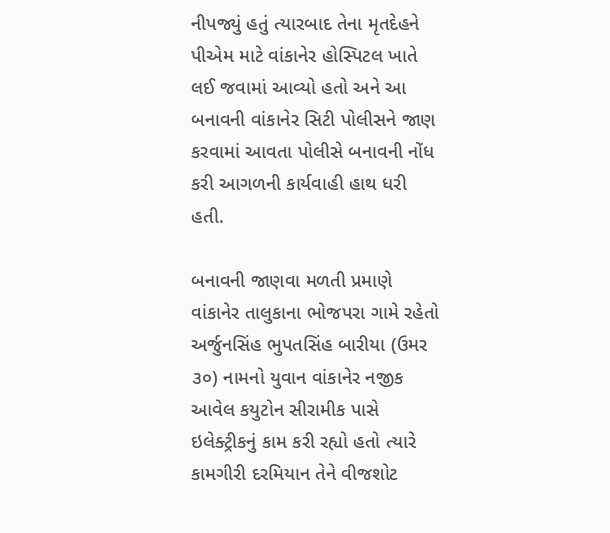નીપજ્યું હતું ત્યારબાદ તેના મૃતદેહને પીએમ માટે વાંકાનેર હોસ્પિટલ ખાતે લઈ જવામાં આવ્યો હતો અને આ બનાવની વાંકાનેર સિટી પોલીસને જાણ કરવામાં આવતા પોલીસે બનાવની નોંધ કરી આગળની કાર્યવાહી હાથ ધરી હતી.

બનાવની જાણવા મળતી પ્રમાણે વાંકાનેર તાલુકાના ભોજપરા ગામે રહેતો અર્જુનસિંહ ભુપતસિંહ બારીયા (ઉમર ૩૦) નામનો યુવાન વાંકાનેર નજીક આવેલ કયુટોન સીરામીક પાસે ઇલેક્ટ્રીકનું કામ કરી રહ્યો હતો ત્યારે કામગીરી દરમિયાન તેને વીજશોટ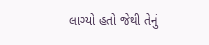લાગ્યો હતો જેથી તેનું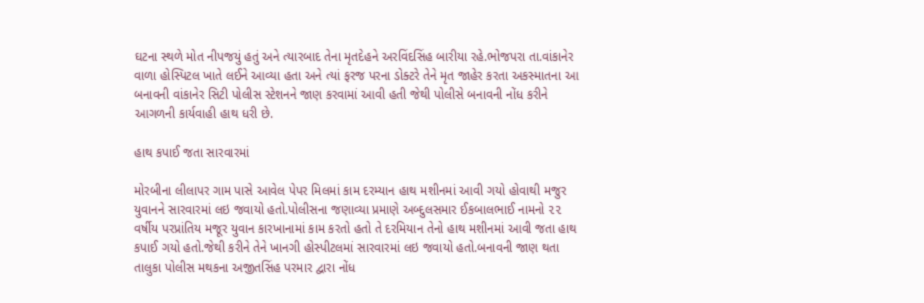ઘટના સ્થળે મોત નીપજયું હતું અને ત્યારબાદ તેના મૃતદેહને અરવિંદસિંહ બારીયા રહે.ભોજપરા તા.વાંકાનેર વાળા હોસ્પિટલ ખાતે લઈને આવ્યા હતા અને ત્યાં ફરજ પરના ડોક્ટરે તેને મૃત જાહેર કરતા અકસ્માતના આ બનાવની વાંકાનેર સિટી પોલીસ સ્ટેશનને જાણ કરવામાં આવી હતી જેથી પોલીસે બનાવની નોંધ કરીને આગળની કાર્યવાહી હાથ ધરી છે.

હાથ કપાઈ જતા સારવારમાં

મોરબીના લીલાપર ગામ પાસે આવેલ પેપર મિલમાં કામ દરમ્યાન હાથ મશીનમાં આવી ગયો હોવાથી મજુર યુવાનને સારવારમાં લઇ જવાયો હતો.પોલીસના જણાવ્યા પ્રમાણે અબ્દુલસમાર ઈકબાલભાઈ નામનો ૨૨ વર્ષીય પરપ્રાંતિય મજૂર યુવાન કારખાનામાં કામ કરતો હતો તે દરમિયાન તેનો હાથ મશીનમાં આવી જતા હાથ કપાઈ ગયો હતો.જેથી કરીને તેને ખાનગી હોસ્પીટલમાં સારવારમાં લઇ જવાયો હતો.બનાવની જાણ થતા તાલુકા પોલીસ મથકના અજીતસિંહ પરમાર દ્વારા નોંધ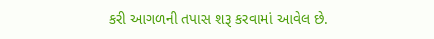કરી આગળની તપાસ શરૂ કરવામાં આવેલ છે.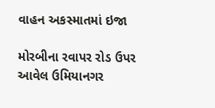વાહન અકસ્માતમાં ઇજા

મોરબીના રવાપર રોડ ઉપર આવેલ ઉમિયાનગર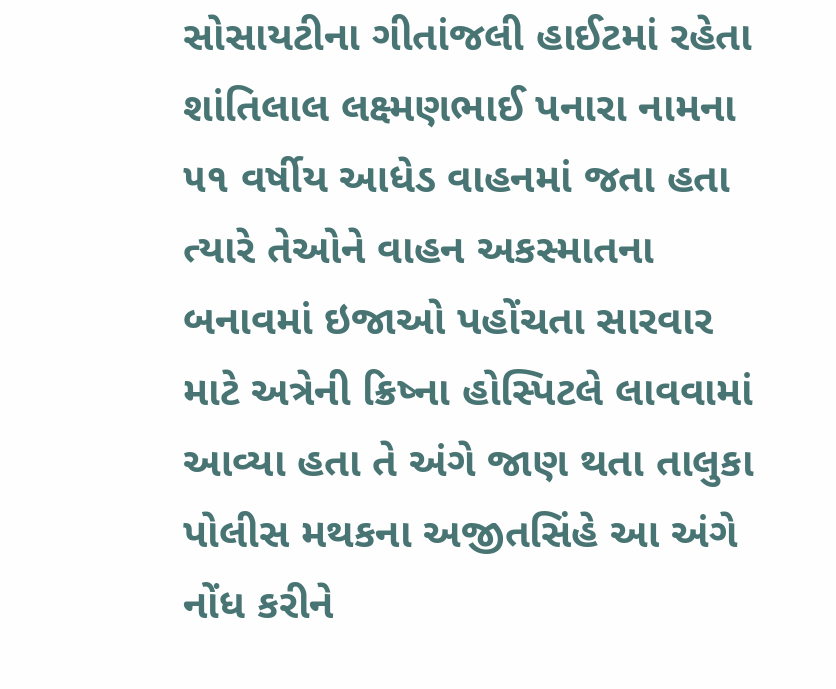સોસાયટીના ગીતાંજલી હાઈટમાં રહેતા શાંતિલાલ લક્ષ્મણભાઈ પનારા નામના ૫૧ વર્ષીય આધેડ વાહનમાં જતા હતા ત્યારે તેઓને વાહન અકસ્માતના બનાવમાં ઇજાઓ પહોંચતા સારવાર માટે અત્રેની ક્રિષ્ના હોસ્પિટલે લાવવામાં આવ્યા હતા તે અંગે જાણ થતા તાલુકા પોલીસ મથકના અજીતસિંહે આ અંગે નોંધ કરીને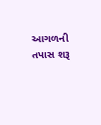આગળની તપાસ શરૂ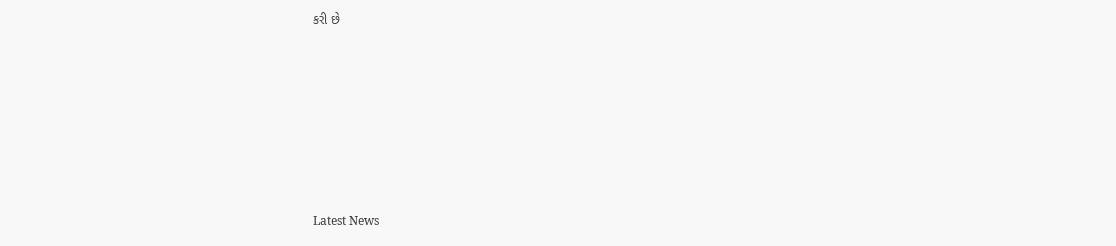કરી છે








Latest News